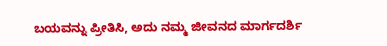ಬಯವನ್ನು ಪ್ರೀತಿಸಿ, ಅದು ನಮ್ಮ ಜೀವನದ ಮಾರ್ಗದರ್ಶಿ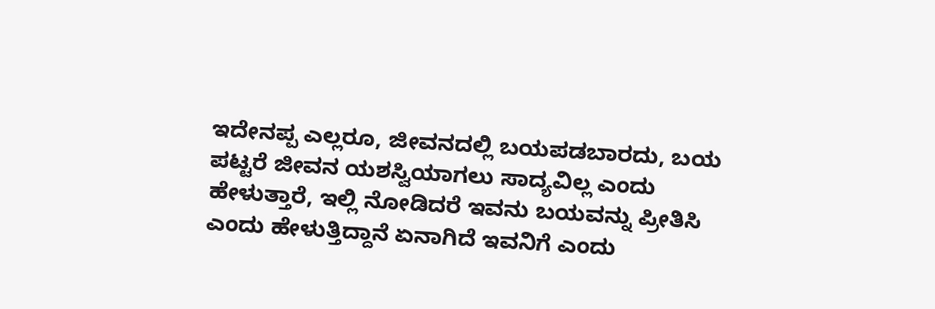ಇದೇನಪ್ಪ ಎಲ್ಲರೂ, ಜೀವನದಲ್ಲಿ ಬಯಪಡಬಾರದು, ಬಯ ಪಟ್ಟರೆ ಜೀವನ ಯಶಸ್ವಿಯಾಗಲು ಸಾದ್ಯವಿಲ್ಲ ಎಂದು ಹೇಳುತ್ತಾರೆ, ಇಲ್ಲಿ ನೋಡಿದರೆ ಇವನು ಬಯವನ್ನು ಪ್ರೀತಿಸಿ ಎಂದು ಹೇಳುತ್ತಿದ್ದಾನೆ ಏನಾಗಿದೆ ಇವನಿಗೆ ಎಂದು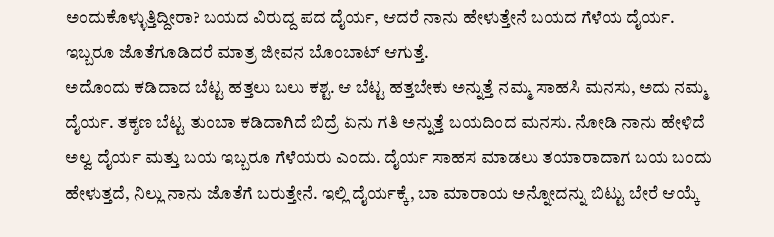ಅಂದುಕೊಳ್ಳುತ್ತಿದ್ದೀರಾ? ಬಯದ ವಿರುದ್ದ ಪದ ದೈರ್ಯ, ಆದರೆ ನಾನು ಹೇಳುತ್ತೇನೆ ಬಯದ ಗೆಳೆಯ ದೈರ್ಯ. ಇಬ್ಬರೂ ಜೊತೆಗೂಡಿದರೆ ಮಾತ್ರ ಜೀವನ ಬೊಂಬಾಟ್ ಆಗುತ್ತೆ.
ಅದೊಂದು ಕಡಿದಾದ ಬೆಟ್ಟ ಹತ್ತಲು ಬಲು ಕಶ್ಟ. ಆ ಬೆಟ್ಟ ಹತ್ತಬೇಕು ಅನ್ನುತ್ತೆ ನಮ್ಮ ಸಾಹಸಿ ಮನಸು, ಅದು ನಮ್ಮ ದೈರ್ಯ. ತಕ್ಶಣ ಬೆಟ್ಟ ತುಂಬಾ ಕಡಿದಾಗಿದೆ ಬಿದ್ರೆ ಏನು ಗತಿ ಅನ್ನುತ್ತೆ ಬಯದಿಂದ ಮನಸು. ನೋಡಿ ನಾನು ಹೇಳಿದೆ ಅಲ್ವ ದೈರ್ಯ ಮತ್ತು ಬಯ ಇಬ್ಬರೂ ಗೆಳೆಯರು ಎಂದು. ದೈರ್ಯ ಸಾಹಸ ಮಾಡಲು ತಯಾರಾದಾಗ ಬಯ ಬಂದು ಹೇಳುತ್ತದೆ, ನಿಲ್ಲು ನಾನು ಜೊತೆಗೆ ಬರುತ್ತೇನೆ. ಇಲ್ಲಿ ದೈರ್ಯಕ್ಕೆ, ಬಾ ಮಾರಾಯ ಅನ್ನೋದನ್ನು ಬಿಟ್ಟು ಬೇರೆ ಆಯ್ಕೆ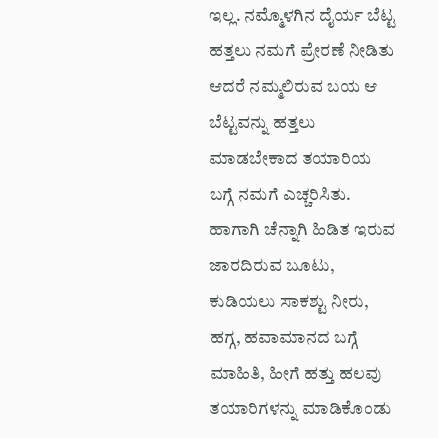ಇಲ್ಲ. ನಮ್ಮೊಳಗಿನ ದೈರ್ಯ ಬೆಟ್ಟ ಹತ್ತಲು ನಮಗೆ ಪ್ರೇರಣೆ ನೀಡಿತು ಆದರೆ ನಮ್ಮಲಿರುವ ಬಯ ಆ ಬೆಟ್ಟವನ್ನು ಹತ್ತಲು ಮಾಡಬೇಕಾದ ತಯಾರಿಯ ಬಗ್ಗೆ ನಮಗೆ ಎಚ್ಚರಿಸಿತು. ಹಾಗಾಗಿ ಚೆನ್ನಾಗಿ ಹಿಡಿತ ಇರುವ ಜಾರದಿರುವ ಬೂಟು, ಕುಡಿಯಲು ಸಾಕಶ್ಟು ನೀರು, ಹಗ್ಗ, ಹವಾಮಾನದ ಬಗ್ಗೆ ಮಾಹಿತಿ, ಹೀಗೆ ಹತ್ತು ಹಲವು ತಯಾರಿಗಳನ್ನು ಮಾಡಿಕೊಂಡು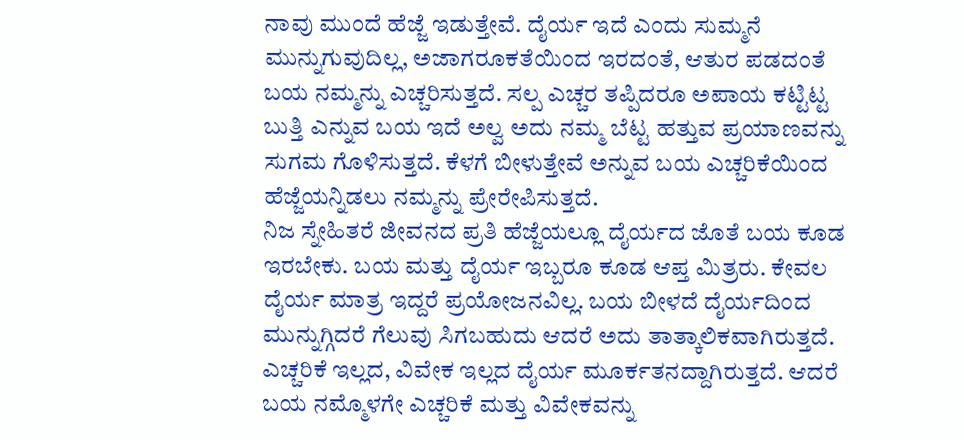ನಾವು ಮುಂದೆ ಹೆಜ್ಜೆ ಇಡುತ್ತೇವೆ. ದೈರ್ಯ ಇದೆ ಎಂದು ಸುಮ್ಮನೆ ಮುನ್ನುಗುವುದಿಲ್ಲ, ಅಜಾಗರೂಕತೆಯಿಂದ ಇರದಂತೆ, ಆತುರ ಪಡದಂತೆ ಬಯ ನಮ್ಮನ್ನು ಎಚ್ಚರಿಸುತ್ತದೆ. ಸಲ್ಪ ಎಚ್ಚರ ತಪ್ಪಿದರೂ ಅಪಾಯ ಕಟ್ಟಿಟ್ಟ ಬುತ್ತಿ ಎನ್ನುವ ಬಯ ಇದೆ ಅಲ್ವ ಅದು ನಮ್ಮ ಬೆಟ್ಟ ಹತ್ತುವ ಪ್ರಯಾಣವನ್ನು ಸುಗಮ ಗೊಳಿಸುತ್ತದೆ. ಕೆಳಗೆ ಬೀಳುತ್ತೇವೆ ಅನ್ನುವ ಬಯ ಎಚ್ಚರಿಕೆಯಿಂದ ಹೆಜ್ಜೆಯನ್ನಿಡಲು ನಮ್ಮನ್ನು ಪ್ರೇರೇಪಿಸುತ್ತದೆ.
ನಿಜ ಸ್ನೇಹಿತರೆ ಜೀವನದ ಪ್ರತಿ ಹೆಜ್ಜೆಯಲ್ಲೂ ದೈರ್ಯದ ಜೊತೆ ಬಯ ಕೂಡ ಇರಬೇಕು. ಬಯ ಮತ್ತು ದೈರ್ಯ ಇಬ್ಬರೂ ಕೂಡ ಆಪ್ತ ಮಿತ್ರರು. ಕೇವಲ ದೈರ್ಯ ಮಾತ್ರ ಇದ್ದರೆ ಪ್ರಯೋಜನವಿಲ್ಲ. ಬಯ ಬೀಳದೆ ದೈರ್ಯದಿಂದ ಮುನ್ನುಗ್ಗಿದರೆ ಗೆಲುವು ಸಿಗಬಹುದು ಆದರೆ ಅದು ತಾತ್ಕಾಲಿಕವಾಗಿರುತ್ತದೆ. ಎಚ್ಚರಿಕೆ ಇಲ್ಲದ, ವಿವೇಕ ಇಲ್ಲದ ದೈರ್ಯ ಮೂರ್ಕತನದ್ದಾಗಿರುತ್ತದೆ. ಆದರೆ ಬಯ ನಮ್ಮೊಳಗೇ ಎಚ್ಚರಿಕೆ ಮತ್ತು ವಿವೇಕವನ್ನು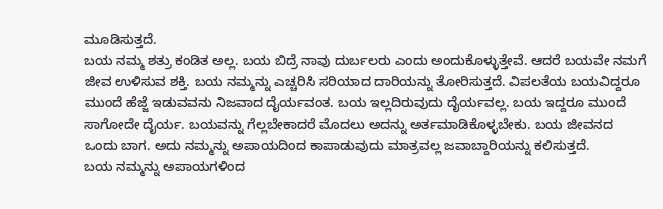ಮೂಡಿಸುತ್ತದೆ.
ಬಯ ನಮ್ಮ ಶತ್ರು ಕಂಡಿತ ಅಲ್ಲ. ಬಯ ಬಿದ್ರೆ ನಾವು ದುರ್ಬಲರು ಎಂದು ಅಂದುಕೊಳ್ಳುತ್ತೇವೆ. ಆದರೆ ಬಯವೇ ನಮಗೆ ಜೀವ ಉಳಿಸುವ ಶಕ್ತಿ. ಬಯ ನಮ್ಮನ್ನು ಎಚ್ಚರಿಸಿ ಸರಿಯಾದ ದಾರಿಯನ್ನು ತೋರಿಸುತ್ತದೆ. ವಿಪಲತೆಯ ಬಯವಿದ್ದರೂ ಮುಂದೆ ಹೆಜ್ಜೆ ಇಡುವವನು ನಿಜವಾದ ದೈರ್ಯವಂತ. ಬಯ ಇಲ್ಲದಿರುವುದು ದೈರ್ಯವಲ್ಲ. ಬಯ ಇದ್ದರೂ ಮುಂದೆ ಸಾಗೋದೇ ದೈರ್ಯ. ಬಯವನ್ನು ಗೆಲ್ಲಬೇಕಾದರೆ ಮೊದಲು ಅದನ್ನು ಅರ್ತಮಾಡಿಕೊಳ್ಳಬೇಕು. ಬಯ ಜೀವನದ ಒಂದು ಬಾಗ. ಅದು ನಮ್ಮನ್ನು ಅಪಾಯದಿಂದ ಕಾಪಾಡುವುದು ಮಾತ್ರವಲ್ಲ ಜವಾಬ್ದಾರಿಯನ್ನು ಕಲಿಸುತ್ತದೆ.
ಬಯ ನಮ್ಮನ್ನು ಅಪಾಯಗಳಿಂದ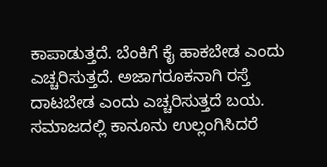ಕಾಪಾಡುತ್ತದೆ. ಬೆಂಕಿಗೆ ಕೈ ಹಾಕಬೇಡ ಎಂದು ಎಚ್ಚರಿಸುತ್ತದೆ. ಅಜಾಗರೂಕನಾಗಿ ರಸ್ತೆ ದಾಟಬೇಡ ಎಂದು ಎಚ್ಚರಿಸುತ್ತದೆ ಬಯ. ಸಮಾಜದಲ್ಲಿ ಕಾನೂನು ಉಲ್ಲಂಗಿಸಿದರೆ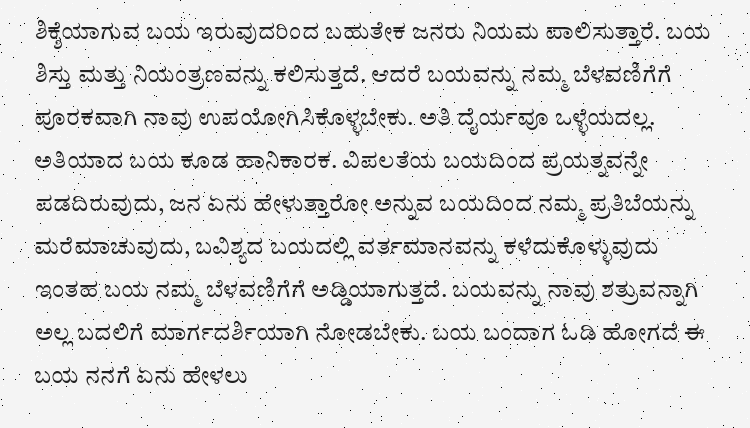ಶಿಕ್ಶೆಯಾಗುವ ಬಯ ಇರುವುದರಿಂದ ಬಹುತೇಕ ಜನರು ನಿಯಮ ಪಾಲಿಸುತ್ತಾರೆ. ಬಯ ಶಿಸ್ತು ಮತ್ತು ನಿಯಂತ್ರಣವನ್ನು ಕಲಿಸುತ್ತದೆ. ಆದರೆ ಬಯವನ್ನು ನಮ್ಮ ಬೆಳವಣಿಗೆಗೆ ಪೂರಕವಾಗಿ ನಾವು ಉಪಯೋಗಿಸಿಕೊಳ್ಳಬೇಕು. ಅತಿ ದೈರ್ಯವೂ ಒಳ್ಳೆಯದಲ್ಲ. ಅತಿಯಾದ ಬಯ ಕೂಡ ಹಾನಿಕಾರಕ. ವಿಪಲತೆಯ ಬಯದಿಂದ ಪ್ರಯತ್ನವನ್ನೇ ಪಡದಿರುವುದು, ಜನ ಏನು ಹೇಳುತ್ತಾರೋ ಅನ್ನುವ ಬಯದಿಂದ ನಮ್ಮ ಪ್ರತಿಬೆಯನ್ನು ಮರೆಮಾಚುವುದು, ಬವಿಶ್ಯದ ಬಯದಲ್ಲಿ ವರ್ತಮಾನವನ್ನು ಕಳೆದುಕೊಳ್ಳುವುದು ಇಂತಹ ಬಯ ನಮ್ಮ ಬೆಳವಣಿಗೆಗೆ ಅಡ್ಡಿಯಾಗುತ್ತದೆ. ಬಯವನ್ನು ನಾವು ಶತ್ರುವನ್ನಾಗಿ ಅಲ್ಲ ಬದಲಿಗೆ ಮಾರ್ಗದರ್ಶಿಯಾಗಿ ನೋಡಬೇಕು. ಬಯ ಬಂದಾಗ ಓಡಿ ಹೋಗದೆ ಈ ಬಯ ನನಗೆ ಏನು ಹೇಳಲು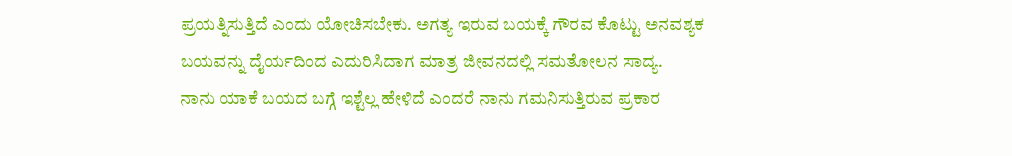ಪ್ರಯತ್ನಿಸುತ್ತಿದೆ ಎಂದು ಯೋಚಿಸಬೇಕು. ಅಗತ್ಯ ಇರುವ ಬಯಕ್ಕೆ ಗೌರವ ಕೊಟ್ಟು ಅನವಶ್ಯಕ ಬಯವನ್ನು ದೈರ್ಯದಿಂದ ಎದುರಿಸಿದಾಗ ಮಾತ್ರ ಜೀವನದಲ್ಲಿ ಸಮತೋಲನ ಸಾದ್ಯ.
ನಾನು ಯಾಕೆ ಬಯದ ಬಗ್ಗೆ ಇಶ್ಟೆಲ್ಲ ಹೇಳಿದೆ ಎಂದರೆ ನಾನು ಗಮನಿಸುತ್ತಿರುವ ಪ್ರಕಾರ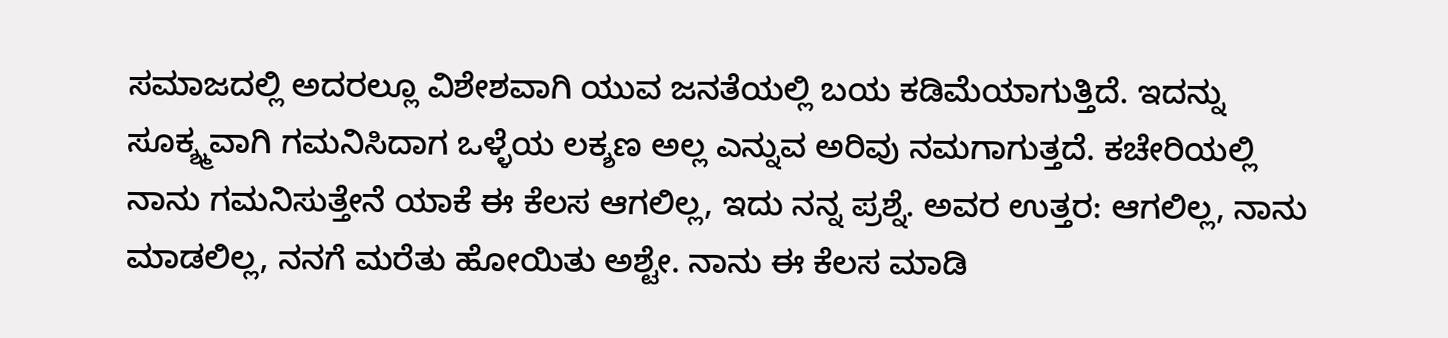ಸಮಾಜದಲ್ಲಿ ಅದರಲ್ಲೂ ವಿಶೇಶವಾಗಿ ಯುವ ಜನತೆಯಲ್ಲಿ ಬಯ ಕಡಿಮೆಯಾಗುತ್ತಿದೆ. ಇದನ್ನು ಸೂಕ್ಶ್ಮವಾಗಿ ಗಮನಿಸಿದಾಗ ಒಳ್ಳೆಯ ಲಕ್ಶಣ ಅಲ್ಲ ಎನ್ನುವ ಅರಿವು ನಮಗಾಗುತ್ತದೆ. ಕಚೇರಿಯಲ್ಲಿ ನಾನು ಗಮನಿಸುತ್ತೇನೆ ಯಾಕೆ ಈ ಕೆಲಸ ಆಗಲಿಲ್ಲ, ಇದು ನನ್ನ ಪ್ರಶ್ನೆ. ಅವರ ಉತ್ತರ: ಆಗಲಿಲ್ಲ, ನಾನು ಮಾಡಲಿಲ್ಲ, ನನಗೆ ಮರೆತು ಹೋಯಿತು ಅಶ್ಟೇ. ನಾನು ಈ ಕೆಲಸ ಮಾಡಿ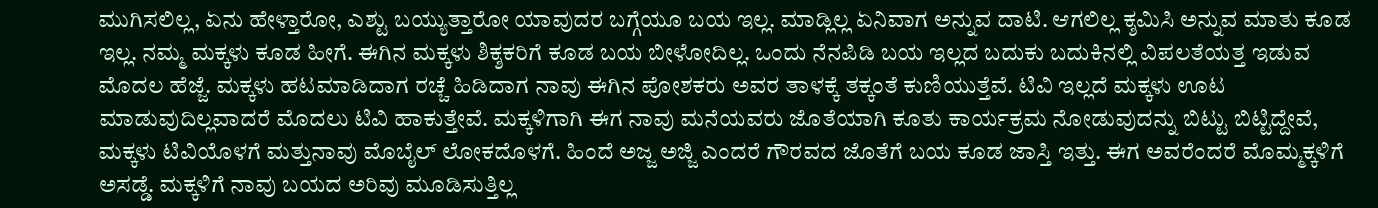ಮುಗಿಸಲಿಲ್ಲ, ಏನು ಹೇಳ್ತಾರೋ, ಎಶ್ಟು ಬಯ್ಯುತ್ತಾರೋ ಯಾವುದರ ಬಗ್ಗೆಯೂ ಬಯ ಇಲ್ಲ. ಮಾಡ್ಲಿಲ್ಲ ಏನಿವಾಗ ಅನ್ನುವ ದಾಟಿ. ಆಗಲಿಲ್ಲ ಕ್ಶಮಿಸಿ ಅನ್ನುವ ಮಾತು ಕೂಡ ಇಲ್ಲ. ನಮ್ಮ ಮಕ್ಕಳು ಕೂಡ ಹೀಗೆ. ಈಗಿನ ಮಕ್ಕಳು ಶಿಕ್ಶಕರಿಗೆ ಕೂಡ ಬಯ ಬೀಳೋದಿಲ್ಲ. ಒಂದು ನೆನಪಿಡಿ ಬಯ ಇಲ್ಲದ ಬದುಕು ಬದುಕಿನಲ್ಲಿ ವಿಪಲತೆಯತ್ತ ಇಡುವ ಮೊದಲ ಹೆಜ್ಜೆ. ಮಕ್ಕಳು ಹಟಮಾಡಿದಾಗ ರಚ್ಚೆ ಹಿಡಿದಾಗ ನಾವು ಈಗಿನ ಪೋಶಕರು ಅವರ ತಾಳಕ್ಕೆ ತಕ್ಕಂತೆ ಕುಣಿಯುತ್ತೆವೆ. ಟಿವಿ ಇಲ್ಲದೆ ಮಕ್ಕಳು ಊಟ ಮಾಡುವುದಿಲ್ಲವಾದರೆ ಮೊದಲು ಟಿವಿ ಹಾಕುತ್ತೇವೆ. ಮಕ್ಕಳಿಗಾಗಿ ಈಗ ನಾವು ಮನೆಯವರು ಜೊತೆಯಾಗಿ ಕೂತು ಕಾರ್ಯಕ್ರಮ ನೋಡುವುದನ್ನು ಬಿಟ್ಟು ಬಿಟ್ಟಿದ್ದೇವೆ, ಮಕ್ಕಳು ಟಿವಿಯೊಳಗೆ ಮತ್ತುನಾವು ಮೊಬೈಲ್ ಲೋಕದೊಳಗೆ. ಹಿಂದೆ ಅಜ್ಜ ಅಜ್ಜಿ ಎಂದರೆ ಗೌರವದ ಜೊತೆಗೆ ಬಯ ಕೂಡ ಜಾಸ್ತಿ ಇತ್ತು. ಈಗ ಅವರೆಂದರೆ ಮೊಮ್ಮಕ್ಕಳಿಗೆ ಅಸಡ್ಡೆ. ಮಕ್ಕಳಿಗೆ ನಾವು ಬಯದ ಅರಿವು ಮೂಡಿಸುತ್ತಿಲ್ಲ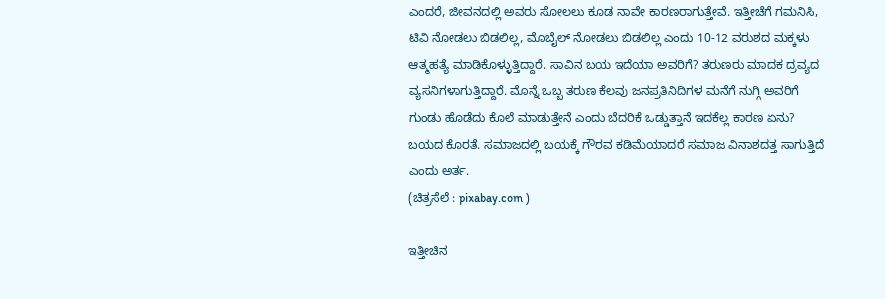ಎಂದರೆ, ಜೀವನದಲ್ಲಿ ಅವರು ಸೋಲಲು ಕೂಡ ನಾವೇ ಕಾರಣರಾಗುತ್ತೇವೆ. ಇತ್ತೀಚೆಗೆ ಗಮನಿಸಿ, ಟಿವಿ ನೋಡಲು ಬಿಡಲಿಲ್ಲ, ಮೊಬೈಲ್ ನೋಡಲು ಬಿಡಲಿಲ್ಲ ಎಂದು 10-12 ವರುಶದ ಮಕ್ಕಳು ಆತ್ಮಹತ್ಯೆ ಮಾಡಿಕೊಳ್ಳುತ್ತಿದ್ದಾರೆ. ಸಾವಿನ ಬಯ ಇದೆಯಾ ಅವರಿಗೆ? ತರುಣರು ಮಾದಕ ದ್ರವ್ಯದ ವ್ಯಸನಿಗಳಾಗುತ್ತಿದ್ದಾರೆ. ಮೊನ್ನೆ ಒಬ್ಬ ತರುಣ ಕೆಲವು ಜನಪ್ರತಿನಿದಿಗಳ ಮನೆಗೆ ನುಗ್ಗಿ ಅವರಿಗೆ ಗುಂಡು ಹೊಡೆದು ಕೊಲೆ ಮಾಡುತ್ತೇನೆ ಎಂದು ಬೆದರಿಕೆ ಒಡ್ಡುತ್ತಾನೆ ಇದಕೆಲ್ಲ ಕಾರಣ ಏನು? ಬಯದ ಕೊರತೆ. ಸಮಾಜದಲ್ಲಿ ಬಯಕ್ಕೆ ಗೌರವ ಕಡಿಮೆಯಾದರೆ ಸಮಾಜ ವಿನಾಶದತ್ತ ಸಾಗುತ್ತಿದೆ ಎಂದು ಅರ್ತ.
(ಚಿತ್ರಸೆಲೆ : pixabay.com )

ಇತ್ತೀಚಿನ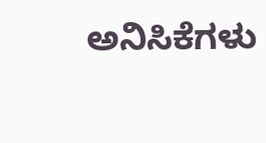ಅನಿಸಿಕೆಗಳು